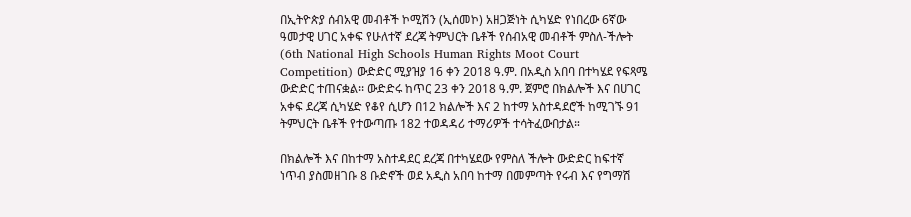በኢትዮጵያ ሰብአዊ መብቶች ኮሚሽን (ኢሰመኮ) አዘጋጅነት ሲካሄድ የነበረው 6ኛው ዓመታዊ ሀገር አቀፍ የሁለተኛ ደረጃ ትምህርት ቤቶች የሰብአዊ መብቶች ምስለ-ችሎት (6th National High Schools Human Rights Moot Court Competition) ውድድር ሚያዝያ 16 ቀን 2018 ዓ.ም. በአዲስ አበባ በተካሄደ የፍጻሜ ውድድር ተጠናቋል፡፡ ውድድሩ ከጥር 23 ቀን 2018 ዓ.ም. ጀምሮ በክልሎች እና በሀገር አቀፍ ደረጃ ሲካሄድ የቆየ ሲሆን በ12 ክልሎች እና 2 ከተማ አስተዳደሮች ከሚገኙ 91 ትምህርት ቤቶች የተውጣጡ 182 ተወዳዳሪ ተማሪዎች ተሳትፈውበታል።

በክልሎች እና በከተማ አስተዳደር ደረጃ በተካሄደው የምስለ ችሎት ውድድር ከፍተኛ ነጥብ ያስመዘገቡ 8 ቡድኖች ወደ አዲስ አበባ ከተማ በመምጣት የሩብ እና የግማሽ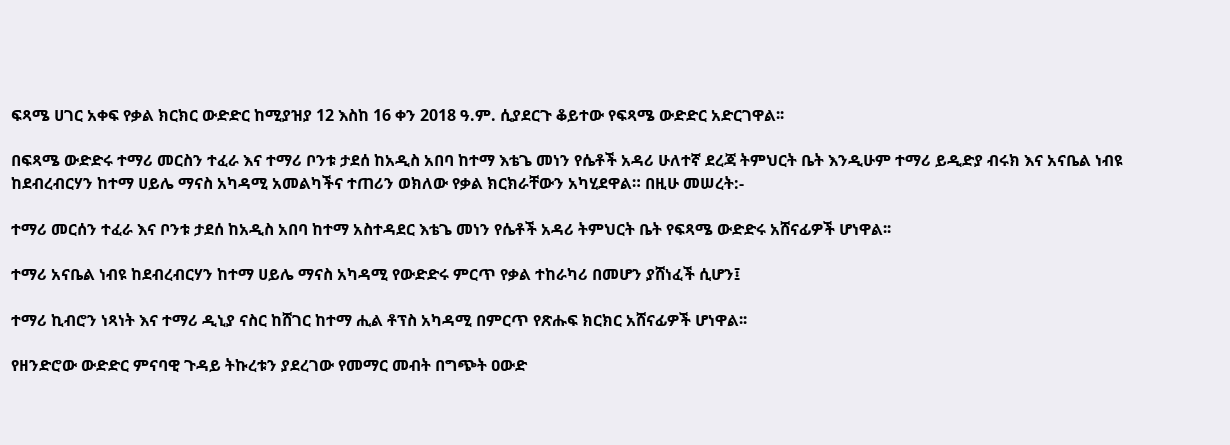ፍጻሜ ሀገር አቀፍ የቃል ክርክር ውድድር ከሚያዝያ 12 እስከ 16 ቀን 2018 ዓ.ም. ሲያደርጉ ቆይተው የፍጻሜ ውድድር አድርገዋል፡፡

በፍጻሜ ውድድሩ ተማሪ መርስን ተፈራ እና ተማሪ ቦንቱ ታደሰ ከአዲስ አበባ ከተማ እቴጌ መነን የሴቶች አዳሪ ሁለተኛ ደረጃ ትምህርት ቤት እንዲሁም ተማሪ ይዲድያ ብሩክ እና አናቤል ነብዩ ከደብረብርሃን ከተማ ሀይሌ ማናስ አካዳሚ አመልካችና ተጠሪን ወክለው የቃል ክርክራቸውን አካሂደዋል። በዚሁ መሠረት:-

ተማሪ መርሰን ተፈራ እና ቦንቱ ታደሰ ከአዲስ አበባ ከተማ አስተዳደር እቴጌ መነን የሴቶች አዳሪ ትምህርት ቤት የፍጻሜ ውድድሩ አሸናፊዎች ሆነዋል፡፡

ተማሪ አናቤል ነብዩ ከደብረብርሃን ከተማ ሀይሌ ማናስ አካዳሚ የውድድሩ ምርጥ የቃል ተከራካሪ በመሆን ያሸነፈች ሲሆን፤

ተማሪ ኪብሮን ነጻነት እና ተማሪ ዲኒያ ናስር ከሸገር ከተማ ሒል ቶፕስ አካዳሚ በምርጥ የጽሑፍ ክርክር አሸናፊዎች ሆነዋል፡፡

የዘንድሮው ውድድር ምናባዊ ጉዳይ ትኩረቱን ያደረገው የመማር መብት በግጭት ዐውድ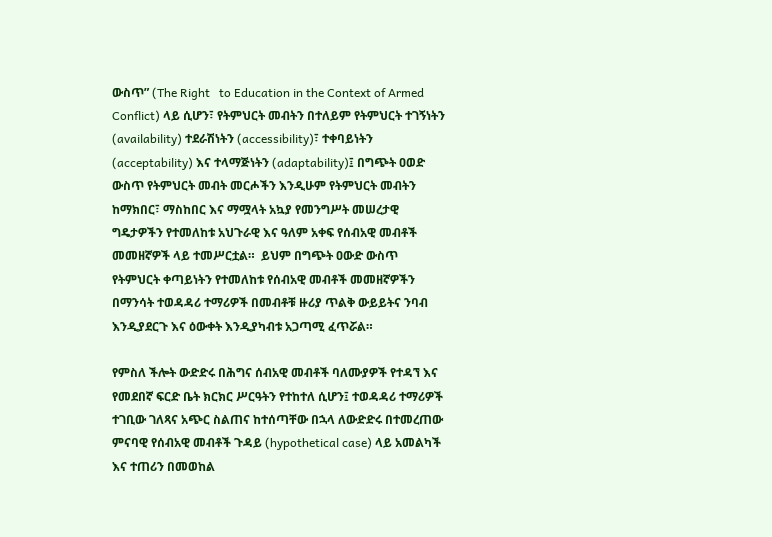ውስጥ” (The Right   to Education in the Context of Armed Conflict) ላይ ሲሆን፣ የትምህርት መብትን በተለይም የትምህርት ተገኝነትን (availability) ተደራሽነትን (accessibility)፣ ተቀባይነትን (acceptability) እና ተላማጅነትን (adaptability)፤ በግጭት ዐወድ ውስጥ የትምህርት መብት መርሖችን እንዲሁም የትምህርት መብትን ከማክበር፣ ማስከበር እና ማሟላት አኳያ የመንግሥት መሠረታዊ ግዴታዎችን የተመለከቱ አህጉራዊ እና ዓለም አቀፍ የሰብአዊ መብቶች መመዘኛዎች ላይ ተመሥርቷል።  ይህም በግጭት ዐውድ ውስጥ የትምህርት ቀጣይነትን የተመለከቱ የሰብአዊ መብቶች መመዘኛዎችን በማንሳት ተወዳዳሪ ተማሪዎች በመብቶቹ ዙሪያ ጥልቅ ውይይትና ንባብ እንዲያደርጉ እና ዕውቀት እንዲያካብቱ አጋጣሚ ፈጥሯል።

የምስለ ችሎት ውድድሩ በሕግና ሰብአዊ መብቶች ባለሙያዎች የተዳኘ እና የመደበኛ ፍርድ ቤት ክርክር ሥርዓትን የተከተለ ሲሆን፤ ተወዳዳሪ ተማሪዎች ተገቢው ገለጻና አጭር ስልጠና ከተሰጣቸው በኋላ ለውድድሩ በተመረጠው ምናባዊ የሰብአዊ መብቶች ጉዳይ (hypothetical case) ላይ አመልካች እና ተጠሪን በመወከል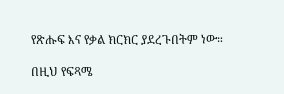የጽሑፍ እና የቃል ክርክር ያደረጉበትም ነው።

በዚህ የፍጻሜ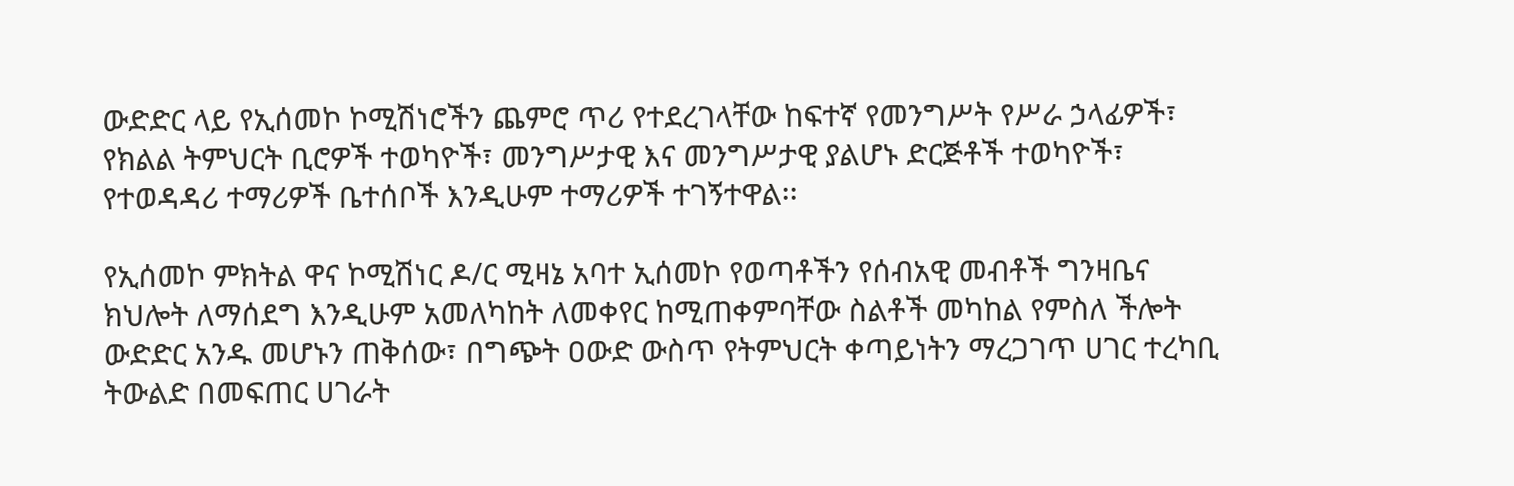ውድድር ላይ የኢሰመኮ ኮሚሽነሮችን ጨምሮ ጥሪ የተደረገላቸው ከፍተኛ የመንግሥት የሥራ ኃላፊዎች፣ የክልል ትምህርት ቢሮዎች ተወካዮች፣ መንግሥታዊ እና መንግሥታዊ ያልሆኑ ድርጅቶች ተወካዮች፣ የተወዳዳሪ ተማሪዎች ቤተሰቦች እንዲሁም ተማሪዎች ተገኝተዋል፡፡

የኢሰመኮ ምክትል ዋና ኮሚሽነር ዶ/ር ሚዛኔ አባተ ኢሰመኮ የወጣቶችን የሰብአዊ መብቶች ግንዛቤና ክህሎት ለማሰደግ እንዲሁም አመለካከት ለመቀየር ከሚጠቀምባቸው ስልቶች መካከል የምስለ ችሎት ውድድር አንዱ መሆኑን ጠቅሰው፣ በግጭት ዐውድ ውስጥ የትምህርት ቀጣይነትን ማረጋገጥ ሀገር ተረካቢ ትውልድ በመፍጠር ሀገራት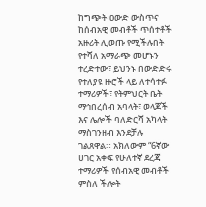ከግጭት ዐውድ ውስጥና ከሰብአዊ መብቶች ጥሰተቶች አዙሪት ሊወጡ የሚችሉበት የተሻለ አማራጭ መሆኑን ተረድተው፣ ይህንኑ በውድድሩ የተለያዩ ዙሮች ላይ ለተሳተፉ ተማሪዎች፣ የትምህርት ቤት ማኅበረሰብ አባላት፣ ወላጆች እና ሌሎች ባለድርሻ አካላት ማስገንዘብ እንደቻሉ ገልጸዋል። አክለውም “6ኛው ሀገር አቀፍ የሁለተኛ ደረጃ ተማሪዎች የሰብአዊ መብቶች ምስለ ችሎት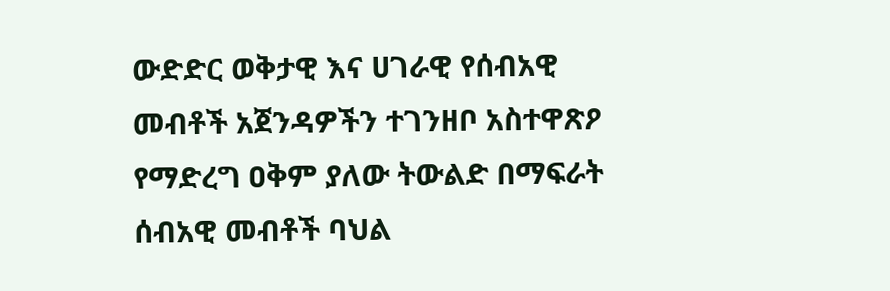ውድድር ወቅታዊ እና ሀገራዊ የሰብአዊ መብቶች አጀንዳዎችን ተገንዘቦ አስተዋጽዖ የማድረግ ዐቅም ያለው ትውልድ በማፍራት ሰብአዊ መብቶች ባህል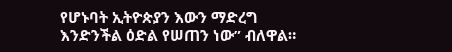የሆኑባት ኢትዮጵያን እውን ማድረግ እንድንችል ዕድል የሠጠን ነው” ብለዋል።